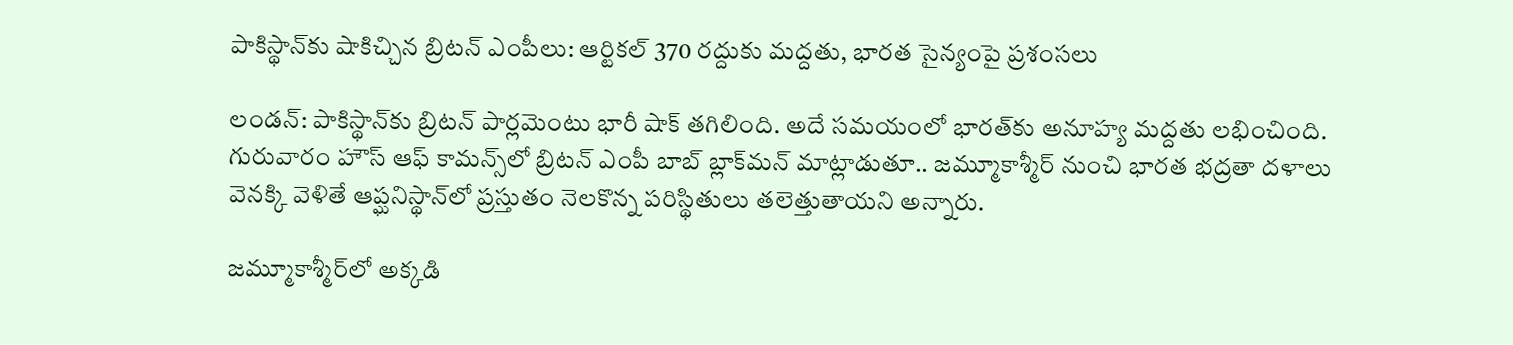పాకిస్థాన్‌కు షాకిచ్చిన బ్రిటన్ ఎంపీలు: ఆర్టికల్ 370 రద్దుకు మద్దతు, భారత సైన్యంపై ప్రశంసలు

లండన్: పాకిస్థాన్‌కు బ్రిటన్ పార్లమెంటు భారీ షాక్ తగిలింది. అదే సమయంలో భారత్‌కు అనూహ్య మద్దతు లభించింది. గురువారం హౌస్ ఆఫ్ కామన్స్‌లో బ్రిటన్ ఎంపీ బాబ్ బ్లాక్‌మన్ మాట్లాడుతూ.. జమ్మూకాశ్మీర్ నుంచి భారత భద్రతా దళాలు వెనక్కి వెళితే ఆప్ఘనిస్థాన్‌లో ప్రస్తుతం నెలకొన్న పరిస్థితులు తలెత్తుతాయని అన్నారు.

జమ్మూకాశ్మీర్‌లో అక్కడి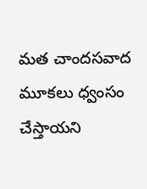మత చాందసవాద మూకలు ధ్వంసం చేస్తాయని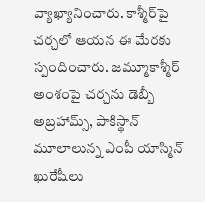వ్యాఖ్యానించారు. కాశ్మీర్‌పై చర్చలో ఆయన ఈ మేరకు స్పందించారు. జమ్మూకాశ్మీర్ అంశంపై చర్చను డెబ్బీ అబ్రహామ్స్, పాకిస్థాన్ మూలాలున్న ఎంపీ యాస్మిన్ ఖురేషీలు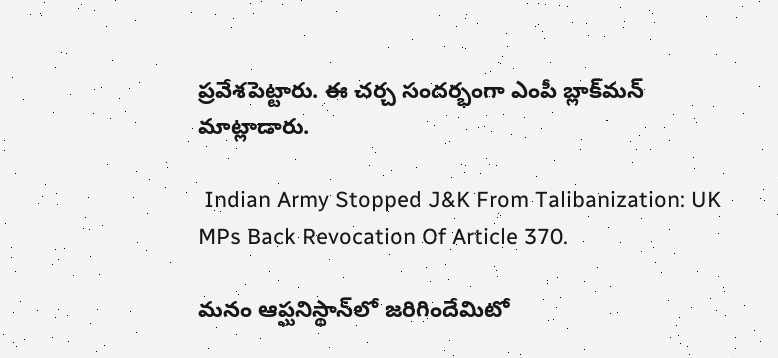ప్రవేశపెట్టారు. ఈ చర్చ సందర్భంగా ఎంపీ బ్లాక్‌మన్ మాట్లాడారు.

 Indian Army Stopped J&K From Talibanization: UK MPs Back Revocation Of Article 370.

మనం ఆప్ఘనిస్థాన్‌లో జరిగిందేమిటో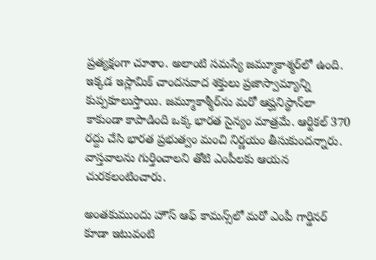ప్రత్యక్షంగా చూశాం. అలాంటి సమస్యే జమ్మూకాశ్మర్‌లో ఉంది. ఇక్కడ ఇస్లామిక్ చాందసవాద శక్తులు ప్రజాస్వామ్యాన్ని కుప్పకూలుస్తాయి. జమ్మూకాశ్మీర్‌ను మరో ఆప్ఘనిస్థాన్‌లా కాకుండా కాపాడింది ఒక్క భారత సైన్యం మాత్రమే. ఆర్టికల్ 370 రద్దు చేసి భారత ప్రభుత్వం మంచి నిర్ణయం తీసుకుందన్నారు. వాస్తవాలను గుర్తించాలని తోటి ఎంపీలకు ఆయన చురకలంటించారు.

అంతకుముందు హౌస్ ఆఫ్ కామన్స్‌లో మరో ఎంపీ గార్డినర్ కూడా ఇటువంటి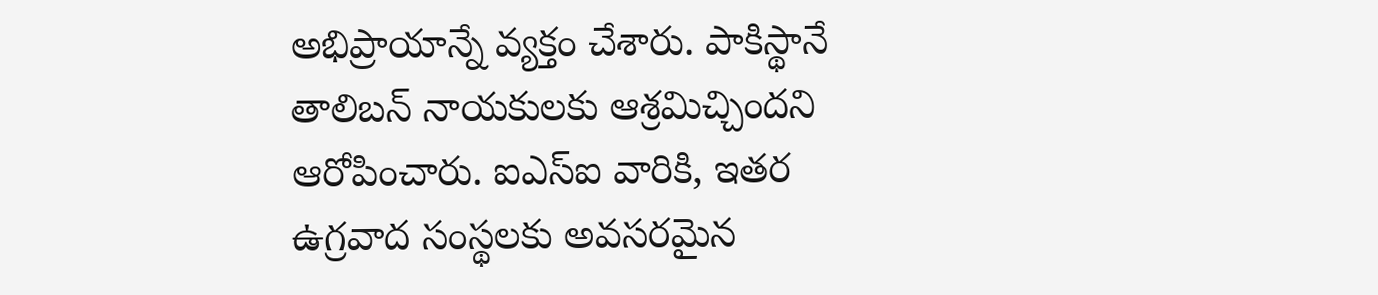అభిప్రాయాన్నే వ్యక్తం చేశారు. పాకిస్థానే తాలిబన్ నాయకులకు ఆశ్రమిచ్చిందని ఆరోపించారు. ఐఎస్ఐ వారికి, ఇతర ఉగ్రవాద సంస్థలకు అవసరమైన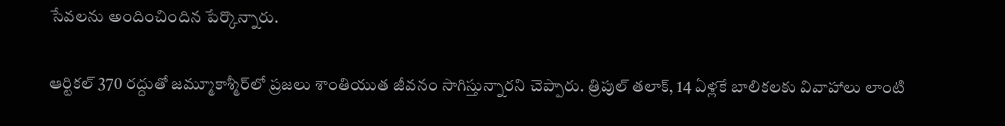సేవలను అందించిందిన పేర్కొన్నారు.

ఆర్టికల్ 370 రద్దుతో జమ్మూకాశ్మీర్‌లో ప్రజలు శాంతియుత జీవనం సాగిస్తున్నారని చెప్పారు. త్రిపుల్ తలాక్, 14 ఏళ్లకే బాలికలకు వివాహాలు లాంటి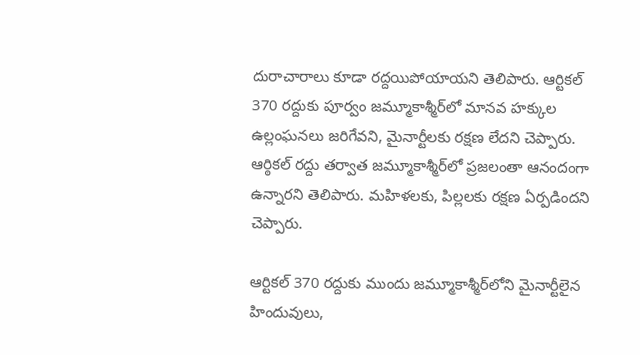దురాచారాలు కూడా రద్దయిపోయాయని తెలిపారు. ఆర్టికల్ 370 రద్దుకు పూర్వం జమ్మూకాశ్మీర్‌లో మానవ హక్కుల ఉల్లంఘనలు జరిగేవని, మైనార్టీలకు రక్షణ లేదని చెప్పారు. ఆర్ఠికల్ రద్దు తర్వాత జమ్మూకాశ్మీర్‌లో ప్రజలంతా ఆనందంగా ఉన్నారని తెలిపారు. మహిళలకు, పిల్లలకు రక్షణ ఏర్పడిందని చెప్పారు.

ఆర్టికల్ 370 రద్దుకు ముందు జమ్మూకాశ్మీర్‌లోని మైనార్టీలైన హిందువులు,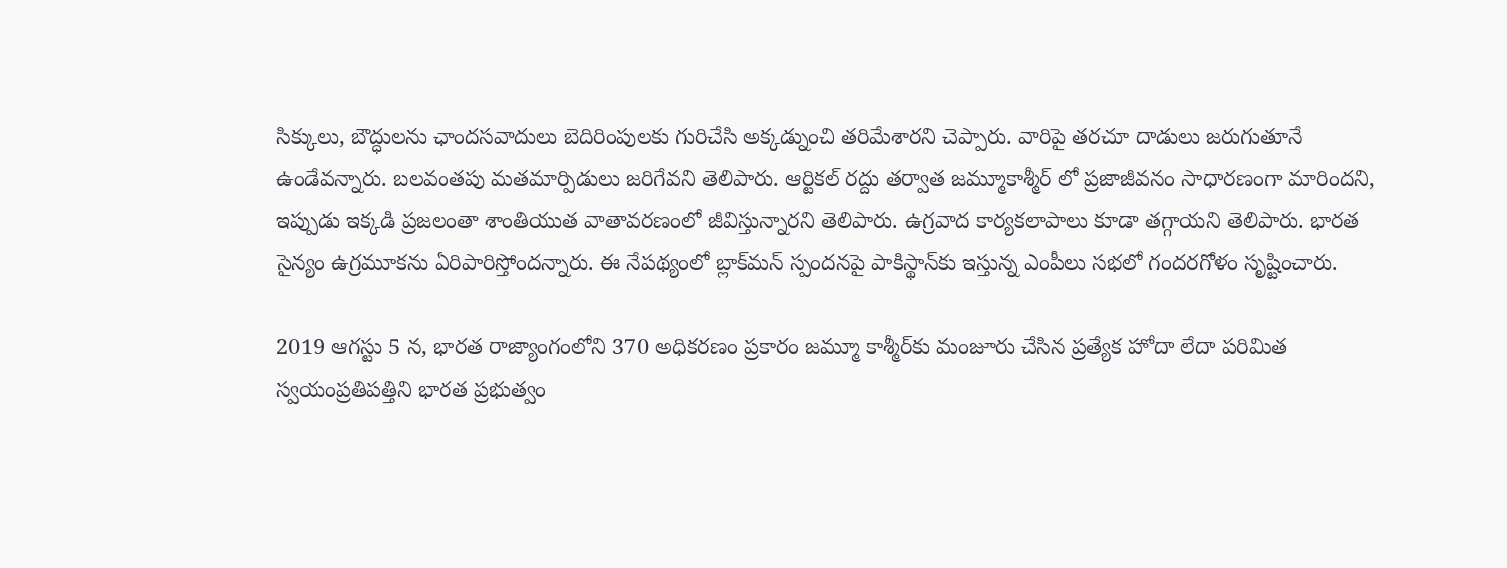సిక్కులు, బౌద్ధులను ఛాందసవాదులు బెదిరింపులకు గురిచేసి అక్కడ్నుంచి తరిమేశారని చెప్పారు. వారిపై తరచూ దాడులు జరుగుతూనే ఉండేవన్నారు. బలవంతపు మతమార్పిడులు జరిగేవని తెలిపారు. ఆర్టికల్ రద్దు తర్వాత జమ్మూకాశ్మీర్ లో ప్రజాజీవనం సాధారణంగా మారిందని, ఇప్పుడు ఇక్కడి ప్రజలంతా శాంతియుత వాతావరణంలో జీవిస్తున్నారని తెలిపారు. ఉగ్రవాద కార్యకలాపాలు కూడా తగ్గాయని తెలిపారు. భారత సైన్యం ఉగ్రమూకను ఏరిపారిస్తోందన్నారు. ఈ నేపథ్యంలో బ్లాక్‌మన్ స్పందనపై పాకిస్థాన్‌కు ఇస్తున్న ఎంపీలు సభలో గందరగోళం సృష్టించారు.

2019 ఆగస్టు 5 న, భారత రాజ్యాంగంలోని 370 అధికరణం ప్రకారం జమ్మూ కాశ్మీర్‌కు మంజూరు చేసిన ప్రత్యేక హోదా లేదా పరిమిత స్వయంప్రతిపత్తిని భారత ప్రభుత్వం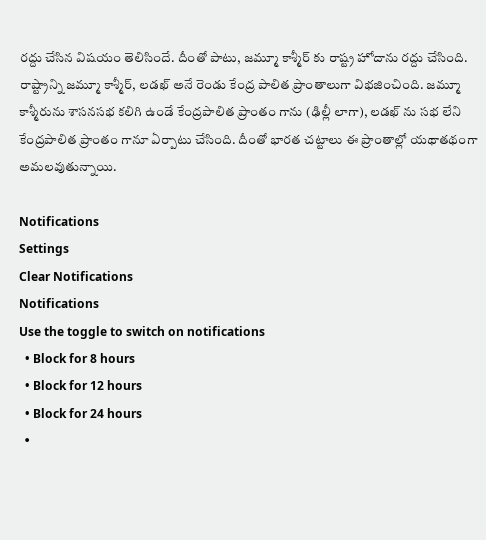రద్దు చేసిన విషయం తెలిసిందే. దీంతో పాటు, జమ్మూ కాశ్మీర్ కు రాష్ట్ర హోదాను రద్దు చేసింది. రాష్ట్రాన్ని జమ్మూ కాశ్మీర్, లడఖ్ అనే రెండు కేంద్ర పాలిత ప్రాంతాలుగా విభజించింది. జమ్మూ కాశ్మీరును శాసనసభ కలిగి ఉండే కేంద్రపాలిత ప్రాంతం గాను (ఢిల్లీ లాగా), లడఖ్ ను సభ లేని కేంద్రపాలిత ప్రాంతం గానూ ఏర్పాటు చేసింది. దీంతో భారత చట్టాలు ఈ ప్రాంతాల్లో యథాతథంగా అమలవుతున్నాయి.

Notifications
Settings
Clear Notifications
Notifications
Use the toggle to switch on notifications
  • Block for 8 hours
  • Block for 12 hours
  • Block for 24 hours
  •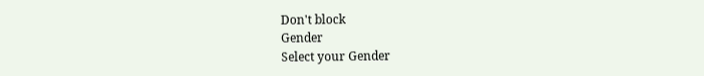Don't block
Gender
Select your Gender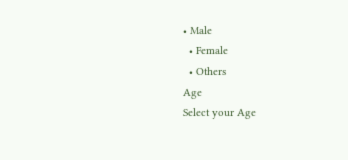• Male
  • Female
  • Others
Age
Select your Age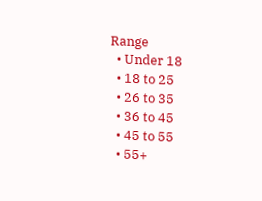Range
  • Under 18
  • 18 to 25
  • 26 to 35
  • 36 to 45
  • 45 to 55
  • 55+